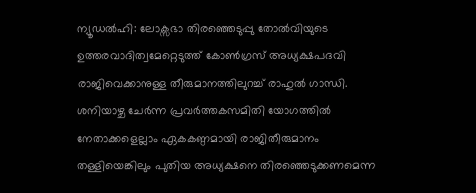ന്യൂഡൽഹി: ലോക്സഭാ തിരഞ്ഞെടുപ്പു തോൽവിയുടെ ഉത്തരവാദിത്വമേറ്റെടുത്ത് കോൺഗ്രസ് അധ്യക്ഷപദവി രാജിവെക്കാനുള്ള തീരുമാനത്തിലുറച്ച് രാഹുൽ ഗാന്ധി. ശനിയാഴ്ച ചേർന്ന പ്രവർത്തകസമിതി യോഗത്തിൽ നേതാക്കളെല്ലാം ഏകകണ്ഠമായി രാജിതീരുമാനം തള്ളിയെങ്കിലും പുതിയ അധ്യക്ഷനെ തിരഞ്ഞെടുക്കണമെന്ന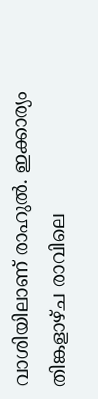വാശിയിലാണ് രാഹുൽ. ഇക്കാര്യം തിങ്കളാഴ്ച രാവിലെ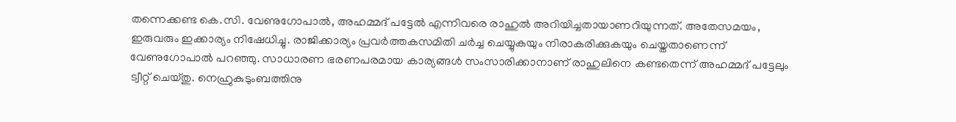തന്നെക്കണ്ട കെ.സി. വേണുഗോപാൽ, അഹമ്മദ് പട്ടേൽ എന്നിവരെ രാഹുൽ അറിയിച്ചതായാണറിയുന്നത്. അതേസമയം, ഇരുവരും ഇക്കാര്യം നിഷേധിച്ചു. രാജിക്കാര്യം പ്രവർത്തകസമിതി ചർച്ച ചെയ്യുകയും നിരാകരിക്കുകയും ചെയ്തതാണെന്ന് വേണുഗോപാൽ പറഞ്ഞു. സാധാരണ ഭരണപരമായ കാര്യങ്ങൾ സംസാരിക്കാനാണ് രാഹുലിനെ കണ്ടതെന്ന് അഹമ്മദ് പട്ടേലും ട്വീറ്റ് ചെയ്തു. നെഹ്രുകുടുംബത്തിനു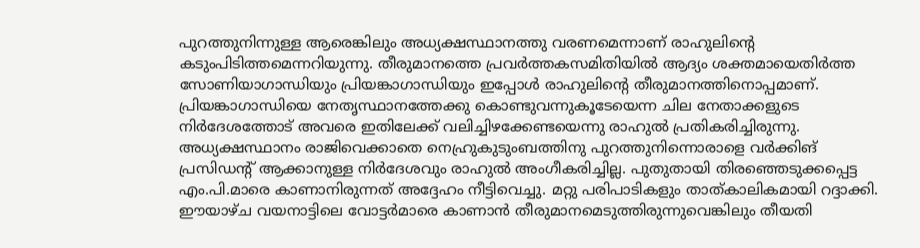പുറത്തുനിന്നുള്ള ആരെങ്കിലും അധ്യക്ഷസ്ഥാനത്തു വരണമെന്നാണ് രാഹുലിന്റെ കടുംപിടിത്തമെന്നറിയുന്നു. തീരുമാനത്തെ പ്രവർത്തകസമിതിയിൽ ആദ്യം ശക്തമായെതിർത്ത സോണിയാഗാന്ധിയും പ്രിയങ്കാഗാന്ധിയും ഇപ്പോൾ രാഹുലിന്റെ തീരുമാനത്തിനൊപ്പമാണ്. പ്രിയങ്കാഗാന്ധിയെ നേതൃസ്ഥാനത്തേക്കു കൊണ്ടുവന്നുകൂടേയെന്ന ചില നേതാക്കളുടെ നിർദേശത്തോട് അവരെ ഇതിലേക്ക് വലിച്ചിഴക്കേണ്ടയെന്നു രാഹുൽ പ്രതികരിച്ചിരുന്നു. അധ്യക്ഷസ്ഥാനം രാജിവെക്കാതെ നെഹ്രുകുടുംബത്തിനു പുറത്തുനിന്നൊരാളെ വർക്കിങ് പ്രസിഡന്റ് ആക്കാനുള്ള നിർദേശവും രാഹുൽ അംഗീകരിച്ചില്ല. പുതുതായി തിരഞ്ഞെടുക്കപ്പെട്ട എം.പി.മാരെ കാണാനിരുന്നത് അദ്ദേഹം നീട്ടിവെച്ചു. മറ്റു പരിപാടികളും താത്കാലികമായി റദ്ദാക്കി. ഈയാഴ്ച വയനാട്ടിലെ വോട്ടർമാരെ കാണാൻ തീരുമാനമെടുത്തിരുന്നുവെങ്കിലും തീയതി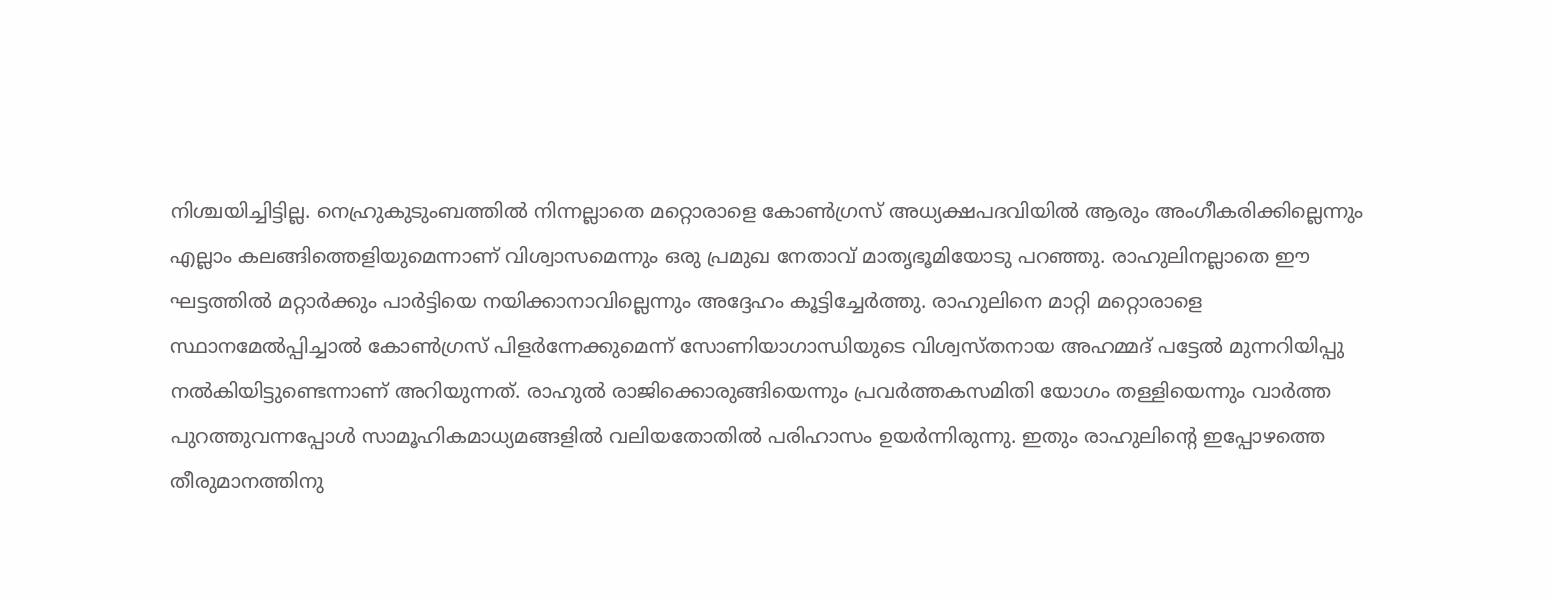നിശ്ചയിച്ചിട്ടില്ല. നെഹ്രുകുടുംബത്തിൽ നിന്നല്ലാതെ മറ്റൊരാളെ കോൺഗ്രസ് അധ്യക്ഷപദവിയിൽ ആരും അംഗീകരിക്കില്ലെന്നും എല്ലാം കലങ്ങിത്തെളിയുമെന്നാണ് വിശ്വാസമെന്നും ഒരു പ്രമുഖ നേതാവ് മാതൃഭൂമിയോടു പറഞ്ഞു. രാഹുലിനല്ലാതെ ഈ ഘട്ടത്തിൽ മറ്റാർക്കും പാർട്ടിയെ നയിക്കാനാവില്ലെന്നും അദ്ദേഹം കൂട്ടിച്ചേർത്തു. രാഹുലിനെ മാറ്റി മറ്റൊരാളെ സ്ഥാനമേൽപ്പിച്ചാൽ കോൺഗ്രസ് പിളർന്നേക്കുമെന്ന് സോണിയാഗാന്ധിയുടെ വിശ്വസ്തനായ അഹമ്മദ് പട്ടേൽ മുന്നറിയിപ്പു നൽകിയിട്ടുണ്ടെന്നാണ് അറിയുന്നത്. രാഹുൽ രാജിക്കൊരുങ്ങിയെന്നും പ്രവർത്തകസമിതി യോഗം തള്ളിയെന്നും വാർത്ത പുറത്തുവന്നപ്പോൾ സാമൂഹികമാധ്യമങ്ങളിൽ വലിയതോതിൽ പരിഹാസം ഉയർന്നിരുന്നു. ഇതും രാഹുലിന്റെ ഇപ്പോഴത്തെ തീരുമാനത്തിനു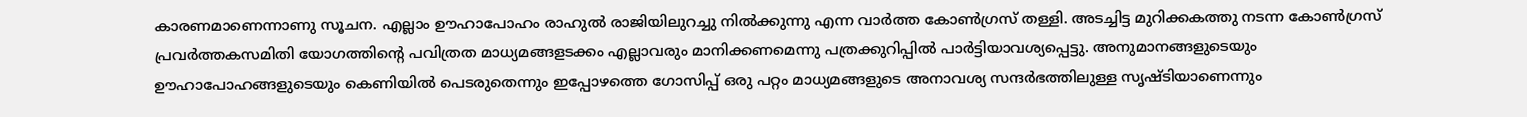കാരണമാണെന്നാണു സൂചന. എല്ലാം ഊഹാപോഹം രാഹുൽ രാജിയിലുറച്ചു നിൽക്കുന്നു എന്ന വാർത്ത കോൺഗ്രസ് തള്ളി. അടച്ചിട്ട മുറിക്കകത്തു നടന്ന കോൺഗ്രസ് പ്രവർത്തകസമിതി യോഗത്തിന്റെ പവിത്രത മാധ്യമങ്ങളടക്കം എല്ലാവരും മാനിക്കണമെന്നു പത്രക്കുറിപ്പിൽ പാർട്ടിയാവശ്യപ്പെട്ടു. അനുമാനങ്ങളുടെയും ഊഹാപോഹങ്ങളുടെയും കെണിയിൽ പെടരുതെന്നും ഇപ്പോഴത്തെ ഗോസിപ്പ് ഒരു പറ്റം മാധ്യമങ്ങളുടെ അനാവശ്യ സന്ദർഭത്തിലുള്ള സൃഷ്ടിയാണെന്നും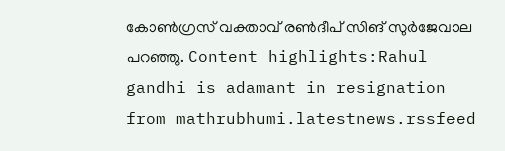കോൺഗ്രസ് വക്താവ് രൺദീപ് സിങ് സുർജേവാല പറഞ്ഞു. Content highlights:Rahul gandhi is adamant in resignation
from mathrubhumi.latestnews.rssfeed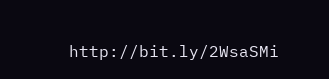http://bit.ly/2WsaSMi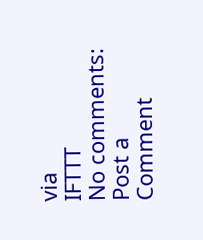via
IFTTT
No comments:
Post a Comment